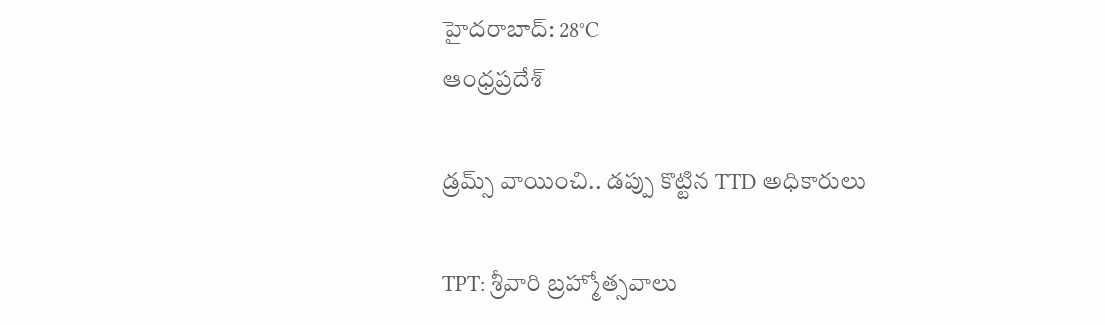హైదరాబాద్: 28°C
ఆంధ్రప్రదేశ్

డ్రమ్స్ వాయించి.. డప్పు కొట్టిన TTD అధికారులు

TPT: శ్రీవారి బ్రహ్మోత్సవాలు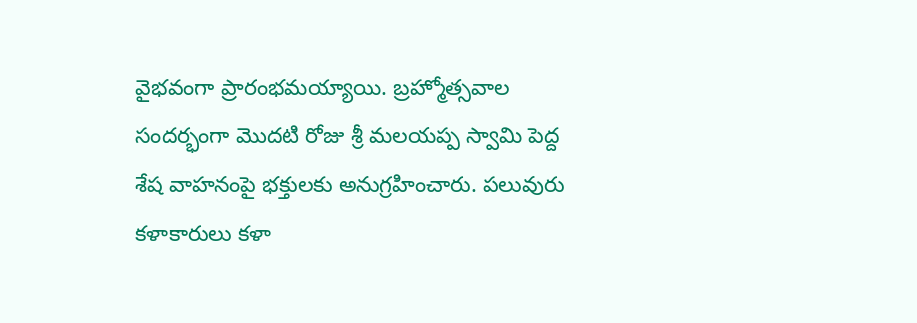వైభవంగా ప్రారంభమయ్యాయి. బ్రహ్మోత్సవాల సందర్భంగా మొదటి రోజు శ్రీ మలయప్ప స్వామి పెద్ద శేష వాహనంపై భక్తులకు అనుగ్రహించారు. పలువురు కళాకారులు కళా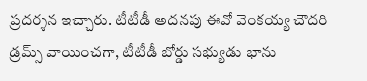ప్రదర్శన ఇచ్చారు. టీటీడీ అదనపు ఈవో వెంకయ్య చౌదరి డ్రమ్స్ వాయించగా, టీటీడీ బోర్డు సభ్యుడు భాను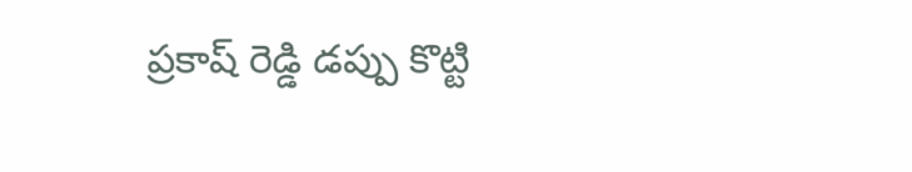ప్రకాష్ రెడ్డి డప్పు కొట్టి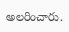అలరించారు.